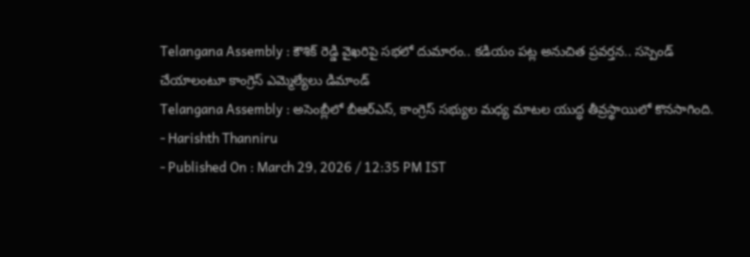Telangana Assembly : కౌశిక్ రెడ్డి వైఖరిపై సభలో దుమారం.. కడియం పట్ల అనుచిత ప్రవర్తన.. సస్పెండ్ చేయాలంటూ కాంగ్రెస్ ఎమ్మెల్యేలు డిమాండ్
Telangana Assembly : అసెంబ్లీలో బీఆర్ఎస్, కాంగ్రెస్ సభ్యుల మధ్య మాటల యుద్ధ తీవ్రస్థాయిలో కొనసాగింది.
- Harishth Thanniru
- Published On : March 29, 2026 / 12:35 PM IST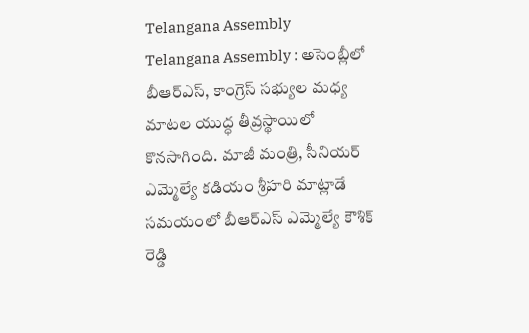Telangana Assembly
Telangana Assembly : అసెంబ్లీలో బీఆర్ఎస్, కాంగ్రెస్ సభ్యుల మధ్య మాటల యుద్ధ తీవ్రస్థాయిలో కొనసాగింది. మాజీ మంత్రి, సీనియర్ ఎమ్మెల్యే కడియం శ్రీహరి మాట్లాడే సమయంలో బీఆర్ఎస్ ఎమ్మెల్యే కౌశిక్ రెడ్డి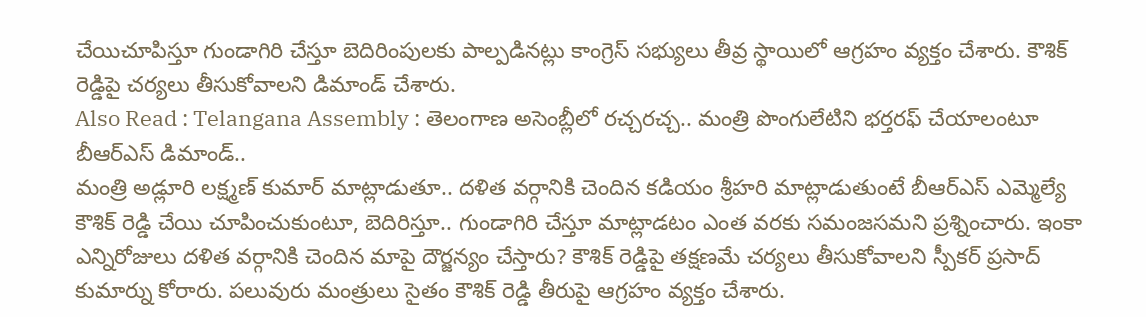చేయిచూపిస్తూ గుండాగిరి చేస్తూ బెదిరింపులకు పాల్పడినట్లు కాంగ్రెస్ సభ్యులు తీవ్ర స్థాయిలో ఆగ్రహం వ్యక్తం చేశారు. కౌశిక్ రెడ్డిపై చర్యలు తీసుకోవాలని డిమాండ్ చేశారు.
Also Read : Telangana Assembly : తెలంగాణ అసెంబ్లీలో రచ్చరచ్చ.. మంత్రి పొంగులేటిని భర్తరఫ్ చేయాలంటూ బీఆర్ఎస్ డిమాండ్..
మంత్రి అడ్లూరి లక్ష్మణ్ కుమార్ మాట్లాడుతూ.. దళిత వర్గానికి చెందిన కడియం శ్రీహరి మాట్లాడుతుంటే బీఆర్ఎస్ ఎమ్మెల్యే కౌశిక్ రెడ్డి చేయి చూపించుకుంటూ, బెదిరిస్తూ.. గుండాగిరి చేస్తూ మాట్లాడటం ఎంత వరకు సమంజసమని ప్రశ్నించారు. ఇంకా ఎన్నిరోజులు దళిత వర్గానికి చెందిన మాపై దౌర్జన్యం చేస్తారు? కౌశిక్ రెడ్డిపై తక్షణమే చర్యలు తీసుకోవాలని స్పీకర్ ప్రసాద్ కుమార్ను కోరారు. పలువురు మంత్రులు సైతం కౌశిక్ రెడ్డి తీరుపై ఆగ్రహం వ్యక్తం చేశారు.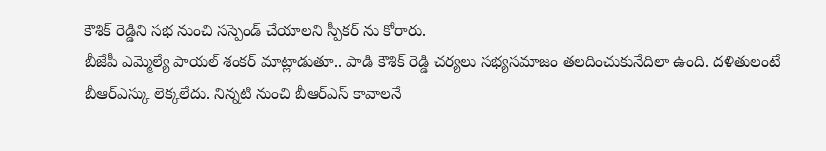కౌశిక్ రెడ్డిని సభ నుంచి సస్పెండ్ చేయాలని స్పీకర్ ను కోరారు.
బీజేపీ ఎమ్మెల్యే పాయల్ శంకర్ మాట్లాడుతూ.. పాడి కౌశిక్ రెడ్డి చర్యలు సభ్యసమాజం తలదించుకునేదిలా ఉంది. దళితులంటే బీఆర్ఎస్కు లెక్కలేదు. నిన్నటి నుంచి బీఆర్ఎస్ కావాలనే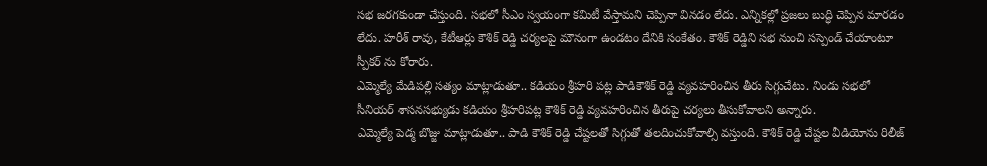సభ జరగకుండా చేస్తుంది. సభలో సీఎం స్వయంగా కమిటీ వేస్తామని చెప్పినా వినడం లేదు. ఎన్నికల్లో ప్రజలు బుద్ధి చెప్పిన మారడం లేదు. హరీశ్ రావు, కేటీఆర్లు కౌశిక్ రెడ్డి చర్యలపై మౌనంగా ఉండటం దేనికి సంకేతం. కౌశిక్ రెడ్డిని సభ నుంచి సస్పెండ్ చేయాంటూ స్పీకర్ ను కోరారు.
ఎమ్మెల్యే మేడిపల్లి సత్యం మాట్లాడుతూ.. కడియం శ్రీహరి పట్ల పాడికౌశిక్ రెడ్డి వ్యవహరించిన తీరు సిగ్గుచేటు. నిండు సభలో సీనియర్ శాసనసభ్యుడు కడియం శ్రీహరిపట్ల కౌశిక్ రెడ్డి వ్యవహరించిన తీరుపై చర్యలు తీసుకోవాలని అన్నారు.
ఎమ్మెల్యే పెడ్మ బొజ్జు మాట్లాడుతూ.. పాడి కౌశిక్ రెడ్డి చేష్టలతో సిగ్గుతో తలదించుకోవాల్సి వస్తుంది. కౌశిక్ రెడ్డి చేష్టల వీడియోను రిలీజ్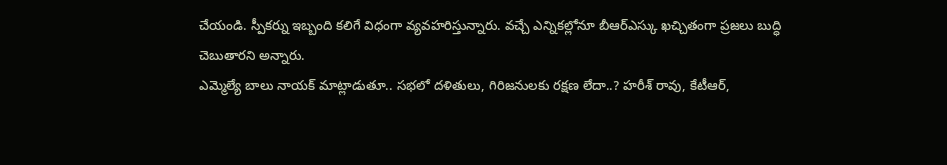చేయండి. స్పీకర్ను ఇబ్బంది కలిగే విధంగా వ్యవహరిస్తున్నారు. వచ్చే ఎన్నికల్లోనూ బీఆర్ఎస్కు ఖచ్చితంగా ప్రజలు బుద్ధి చెబుతారని అన్నారు.
ఎమ్మెల్యే బాలు నాయక్ మాట్లాడుతూ.. సభలో దళితులు, గిరిజనులకు రక్షణ లేదా..? హరీశ్ రావు, కేటీఆర్,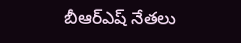బీఆర్ఎష్ నేతలు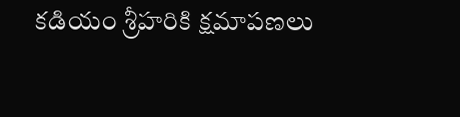కడియం శ్రీహరికి క్షమాపణలు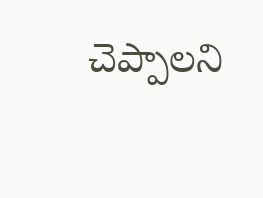చెప్పాలని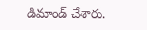డిమాండ్ చేశారు.